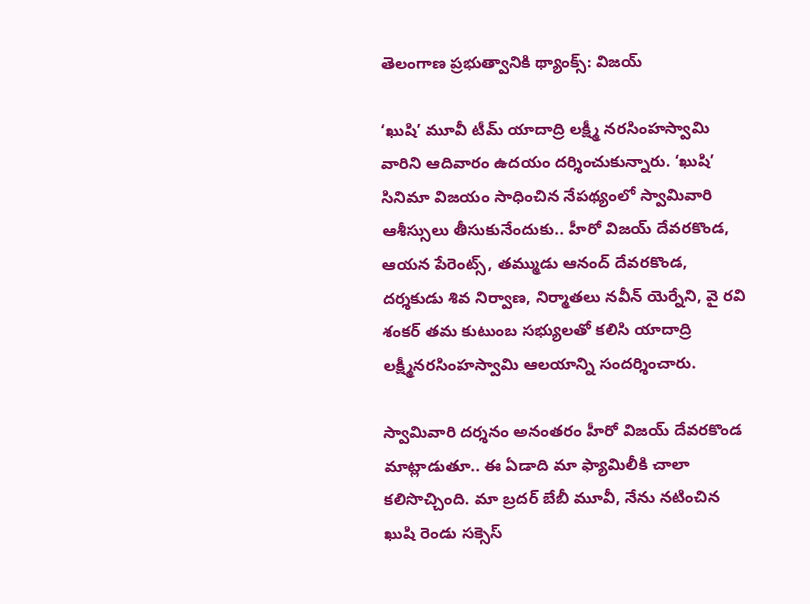తెలంగాణ ప్రభుత్వానికి థ్యాంక్స్: విజయ్

‘ఖుషి’ మూవీ టీమ్ యాదాద్రి లక్ష్మీ నరసింహస్వామి వారిని ఆదివారం ఉదయం దర్శించుకున్నారు. ‘ఖుషి’ సినిమా విజయం సాధించిన నేపథ్యంలో స్వామివారి ఆశీస్సులు తీసుకునేందుకు.. హీరో విజయ్ దేవరకొండ, ఆయన పేరెంట్స్, తమ్ముడు ఆనంద్ దేవరకొండ, దర్శకుడు శివ నిర్వాణ, నిర్మాతలు నవీన్ యెర్నేని, వై రవి శంకర్ తమ కుటుంబ సభ్యులతో కలిసి యాదాద్రి లక్ష్మీనరసింహస్వామి ఆలయాన్ని సందర్శించారు.

స్వామివారి దర్శనం అనంతరం హీరో విజయ్ దేవరకొండ మాట్లాడుతూ.. ఈ ఏడాది మా ఫ్యామిలీకి చాలా కలిసొచ్చింది. మా బ్రదర్ బేబీ మూవీ, నేను నటించిన ఖుషి రెండు సక్సెస్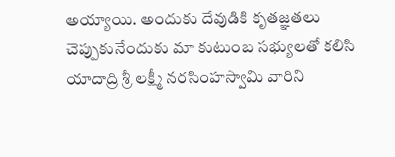అయ్యాయి. అందుకు దేవుడికి కృతజ్ఞతలు చెప్పుకునేందుకు మా కుటుంబ సభ్యులతో కలిసి యాదాద్రి శ్రీ లక్ష్మీ నరసింహస్వామి వారిని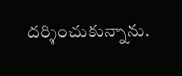దర్శించుకున్నాను.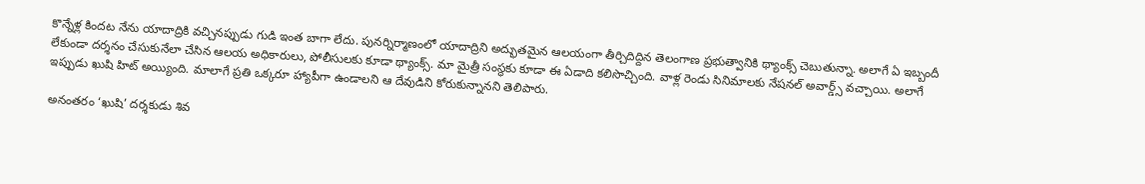కొన్నేళ్ల కిందట నేను యాదాద్రికి వచ్చినప్పుడు గుడి ఇంత బాగా లేదు. పునర్నిర్మాణంలో యాదాద్రిని అద్భుతమైన ఆలయంగా తీర్చిదిద్దిన తెలంగాణ ప్రభుత్వానికి థ్యాంక్స్ చెబుతున్నా. అలాగే ఏ ఇబ్బందీ లేకుండా దర్శనం చేసుకునేలా చేసిన ఆలయ అధికారులు, పోలీసులకు కూడా థ్యాంక్స్. మా మైత్రీ సంస్థకు కూడా ఈ ఏడాది కలిసొచ్చింది. వాళ్ల రెండు సినిమాలకు నేషనల్ అవార్డ్స్ వచ్చాయి. అలాగే ఇప్పుడు ఖుషి హిట్ అయ్యింది. మాలాగే ప్రతి ఒక్కరూ హ్యాపీగా ఉండాలని ఆ దేవుడిని కోరుకున్నానని తెలిపారు.

అనంతరం ‘ఖుషి’ దర్శకుడు శివ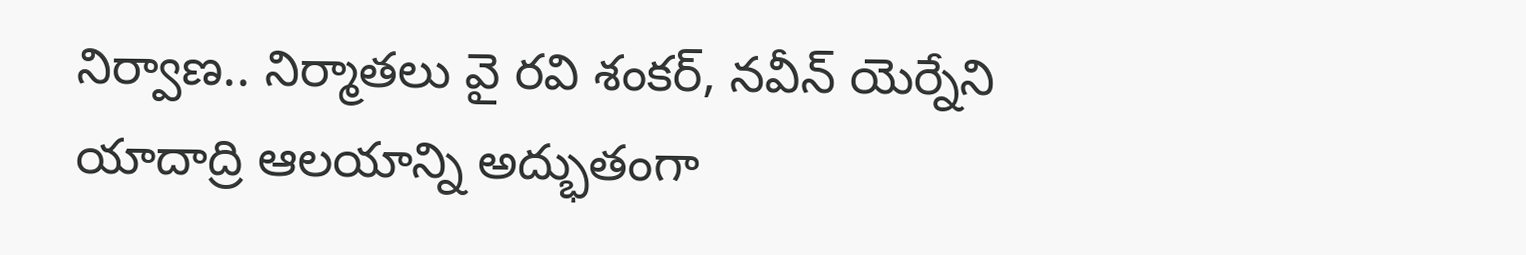నిర్వాణ.. నిర్మాతలు వై రవి శంకర్, నవీన్ యెర్నేని యాదాద్రి ఆలయాన్ని అద్భుతంగా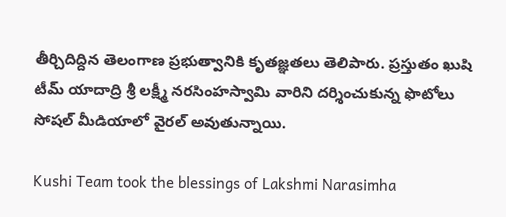తీర్చిదిద్దిన తెలంగాణ ప్రభుత్వానికి కృతజ్ఞతలు తెలిపారు. ప్రస్తుతం ఖుషి టీమ్ యాదాద్రి శ్రీ లక్ష్మీ నరసింహస్వామి వారిని దర్శించుకున్న ఫొటోలు సోషల్ మీడియాలో వైరల్ అవుతున్నాయి.

Kushi Team took the blessings of Lakshmi Narasimha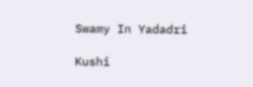Swamy In Yadadri

Kushi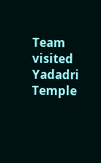Team visited Yadadri Temple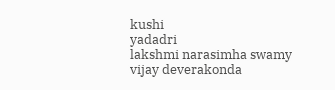kushi
yadadri
lakshmi narasimha swamy
vijay deverakonda